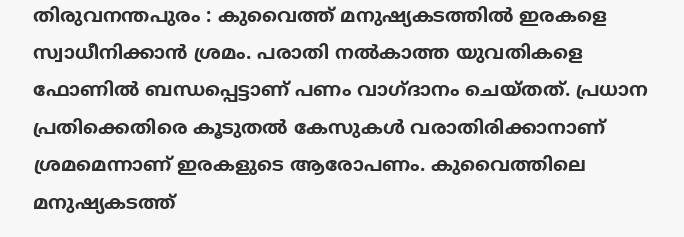തിരുവനന്തപുരം : കുവൈത്ത് മനുഷ്യകടത്തിൽ ഇരകളെ സ്വാധീനിക്കാൻ ശ്രമം. പരാതി നൽകാത്ത യുവതികളെ ഫോണിൽ ബന്ധപ്പെട്ടാണ് പണം വാഗ്ദാനം ചെയ്തത്. പ്രധാന പ്രതിക്കെതിരെ കൂടുതൽ കേസുകൾ വരാതിരിക്കാനാണ് ശ്രമമെന്നാണ് ഇരകളുടെ ആരോപണം. കുവൈത്തിലെ മനുഷ്യകടത്ത്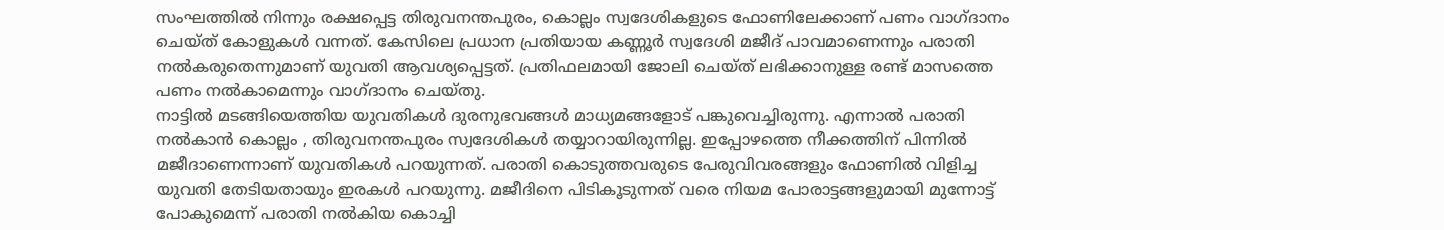സംഘത്തിൽ നിന്നും രക്ഷപ്പെട്ട തിരുവനന്തപുരം, കൊല്ലം സ്വദേശികളുടെ ഫോണിലേക്കാണ് പണം വാഗ്ദാനം ചെയ്ത് കോളുകൾ വന്നത്. കേസിലെ പ്രധാന പ്രതിയായ കണ്ണൂർ സ്വദേശി മജീദ് പാവമാണെന്നും പരാതി നൽകരുതെന്നുമാണ് യുവതി ആവശ്യപ്പെട്ടത്. പ്രതിഫലമായി ജോലി ചെയ്ത് ലഭിക്കാനുള്ള രണ്ട് മാസത്തെ പണം നൽകാമെന്നും വാഗ്ദാനം ചെയ്തു.
നാട്ടിൽ മടങ്ങിയെത്തിയ യുവതികൾ ദുരനുഭവങ്ങൾ മാധ്യമങ്ങളോട് പങ്കുവെച്ചിരുന്നു. എന്നാൽ പരാതി നൽകാൻ കൊല്ലം , തിരുവനന്തപുരം സ്വദേശികൾ തയ്യാറായിരുന്നില്ല. ഇപ്പോഴത്തെ നീക്കത്തിന് പിന്നിൽ മജീദാണെന്നാണ് യുവതികൾ പറയുന്നത്. പരാതി കൊടുത്തവരുടെ പേരുവിവരങ്ങളും ഫോണിൽ വിളിച്ച യുവതി തേടിയതായും ഇരകൾ പറയുന്നു. മജീദിനെ പിടികൂടുന്നത് വരെ നിയമ പോരാട്ടങ്ങളുമായി മുന്നോട്ട് പോകുമെന്ന് പരാതി നൽകിയ കൊച്ചി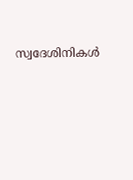സ്വദേശിനികൾ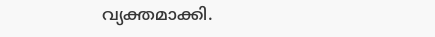വ്യക്തമാക്കി.